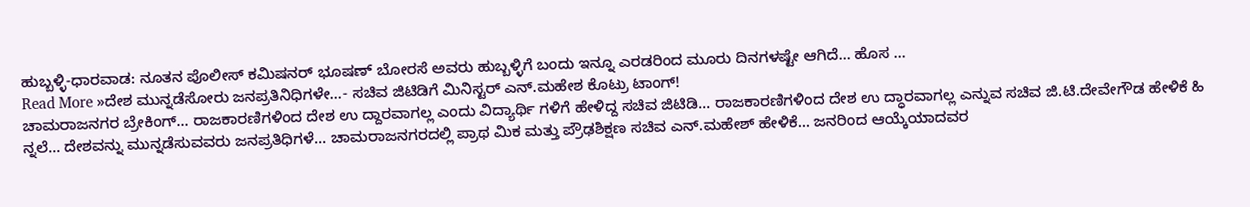ಹುಬ್ಬಳ್ಳಿ-ಧಾರವಾಡ: ನೂತನ ಪೊಲೀಸ್ ಕಮಿಷನರ್ ಭೂಷಣ್ ಬೋರಸೆ ಅವರು ಹುಬ್ಬಳ್ಳಿಗೆ ಬಂದು ಇನ್ನೂ ಎರಡರಿಂದ ಮೂರು ದಿನಗಳಷ್ಟೇ ಆಗಿದೆ… ಹೊಸ …
Read More »ದೇಶ ಮುನ್ನಡೆಸೋರು ಜನಪ್ರತಿನಿಧಿಗಳೇ…- ಸಚಿವ ಜಿಟಿಡಿಗೆ ಮಿನಿಸ್ಟರ್ ಎನ್.ಮಹೇಶ ಕೊಟ್ರು ಟಾಂಗ್!
ಚಾಮರಾಜನಗರ ಬ್ರೇಕಿಂಗ್… ರಾಜಕಾರಣಿಗಳಿಂದ ದೇಶ ಉ ದ್ದಾರವಾಗಲ್ಲ ಎಂದು ವಿದ್ಯಾರ್ಥಿ ಗಳಿಗೆ ಹೇಳಿದ್ದ ಸಚಿವ ಜಿಟಿಡಿ… ರಾಜಕಾರಣಿಗಳಿಂದ ದೇಶ ಉ ದ್ಧಾರವಾಗಲ್ಲ ಎನ್ನುವ ಸಚಿವ ಜಿ.ಟಿ.ದೇವೇಗೌಡ ಹೇಳಿಕೆ ಹಿ ನ್ನಲೆ… ದೇಶವನ್ನು ಮುನ್ನಡೆಸುವವರು ಜನಪ್ರತಿಧಿಗಳೆ… ಚಾಮರಾಜನಗರದಲ್ಲಿ ಪ್ರಾಥ ಮಿಕ ಮತ್ತು ಪ್ರೌಢಶಿಕ್ಷಣ ಸಚಿವ ಎನ್.ಮಹೇಶ್ ಹೇಳಿಕೆ… ಜನರಿಂದ ಆಯ್ಕೆಯಾದವರ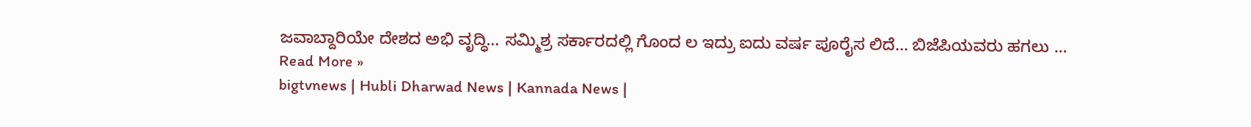ಜವಾಬ್ದಾರಿಯೇ ದೇಶದ ಅಭಿ ವೃದ್ಧಿ… ಸಮ್ಮಿಶ್ರ ಸರ್ಕಾರದಲ್ಲಿ ಗೊಂದ ಲ ಇದ್ರು ಐದು ವರ್ಷ ಪೂರೈಸ ಲಿದೆ… ಬಿಜೆಪಿಯವರು ಹಗಲು …
Read More »
bigtvnews | Hubli Dharwad News | Kannada News |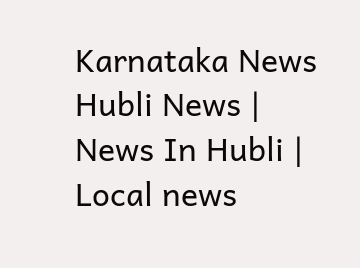Karnataka News Hubli News | News In Hubli | Local news